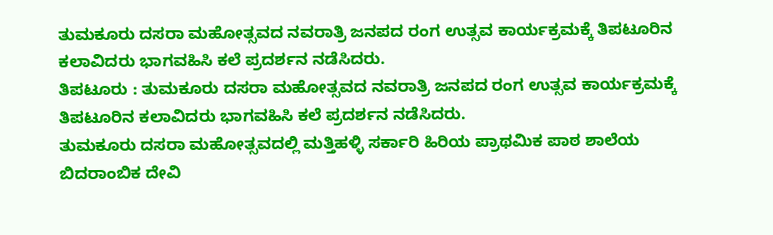ತುಮಕೂರು ದಸರಾ ಮಹೋತ್ಸವದ ನವರಾತ್ರಿ ಜನಪದ ರಂಗ ಉತ್ಸವ ಕಾರ್ಯಕ್ರಮಕ್ಕೆ ತಿಪಟೂರಿನ ಕಲಾವಿದರು ಭಾಗವಹಿಸಿ ಕಲೆ ಪ್ರದರ್ಶನ ನಡೆಸಿದರು.
ತಿಪಟೂರು : ತುಮಕೂರು ದಸರಾ ಮಹೋತ್ಸವದ ನವರಾತ್ರಿ ಜನಪದ ರಂಗ ಉತ್ಸವ ಕಾರ್ಯಕ್ರಮಕ್ಕೆ ತಿಪಟೂರಿನ ಕಲಾವಿದರು ಭಾಗವಹಿಸಿ ಕಲೆ ಪ್ರದರ್ಶನ ನಡೆಸಿದರು.
ತುಮಕೂರು ದಸರಾ ಮಹೋತ್ಸವದಲ್ಲಿ ಮತ್ತಿಹಳ್ಳಿ ಸರ್ಕಾರಿ ಹಿರಿಯ ಪ್ರಾಥಮಿಕ ಪಾಠ ಶಾಲೆಯ ಬಿದರಾಂಬಿಕ ದೇವಿ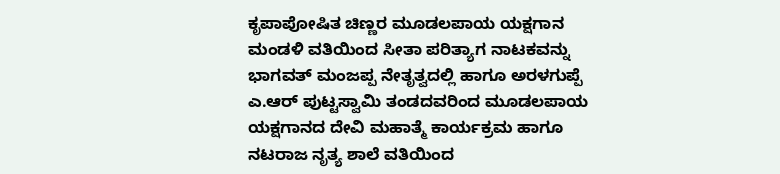ಕೃಪಾಪೋಷಿತ ಚಿಣ್ಣರ ಮೂಡಲಪಾಯ ಯಕ್ಷಗಾನ ಮಂಡಳಿ ವತಿಯಿಂದ ಸೀತಾ ಪರಿತ್ಯಾಗ ನಾಟಕವನ್ನು ಭಾಗವತ್ ಮಂಜಪ್ಪ ನೇತೃತ್ವದಲ್ಲಿ ಹಾಗೂ ಅರಳಗುಪ್ಪೆ ಎ.ಆರ್ ಪುಟ್ಟಸ್ವಾಮಿ ತಂಡದವರಿಂದ ಮೂಡಲಪಾಯ ಯಕ್ಷಗಾನದ ದೇವಿ ಮಹಾತ್ಮೆ ಕಾರ್ಯಕ್ರಮ ಹಾಗೂ ನಟರಾಜ ನೃತ್ಯ ಶಾಲೆ ವತಿಯಿಂದ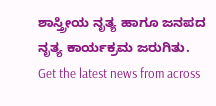ಶಾಸ್ತ್ರೀಯ ನೃತ್ಯ ಹಾಗೂ ಜನಪದ ನೃತ್ಯ ಕಾರ್ಯಕ್ರಮ ಜರುಗಿತು.
Get the latest news from across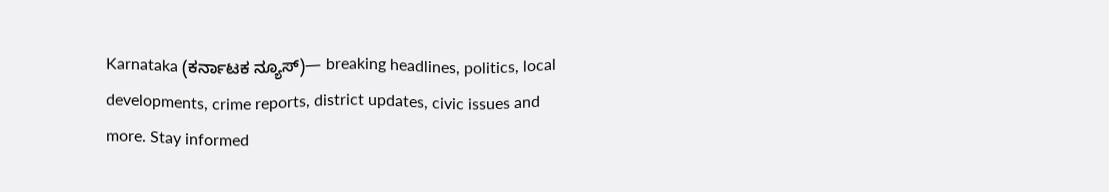Karnataka (ಕರ್ನಾಟಕ ನ್ಯೂಸ್)— breaking headlines, politics, local developments, crime reports, district updates, civic issues and more. Stay informed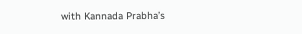with Kannada Prabha’s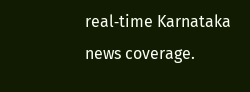real‑time Karnataka news coverage.